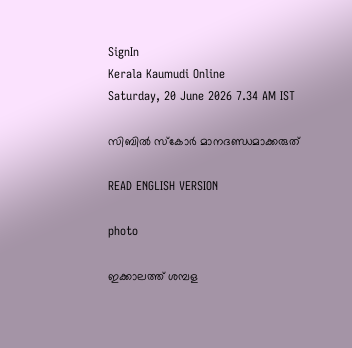SignIn
Kerala Kaumudi Online
Saturday, 20 June 2026 7.34 AM IST

സിബിൽ സ്കോർ മാനദണ്ഡമാക്കരുത്

READ ENGLISH VERSION

photo

ഇക്കാലത്ത് ശമ്പള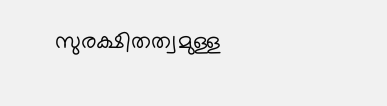സുരക്ഷിതത്വമുള്ള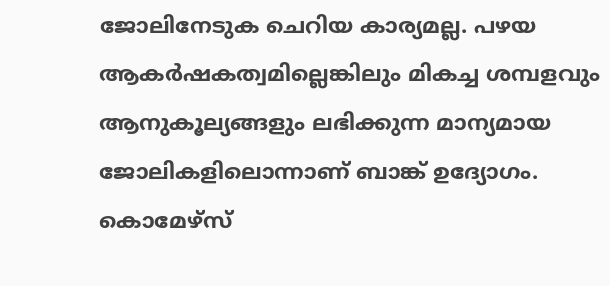ജോലിനേടുക ചെറിയ കാര്യമല്ല. പഴയ ആകർഷകത്വമില്ലെങ്കിലും മികച്ച ശമ്പളവും ആനുകൂല്യങ്ങളും ലഭിക്കുന്ന മാന്യമായ ജോലികളിലൊന്നാണ് ബാങ്ക് ഉദ്യോഗം. കൊമേഴ്സ്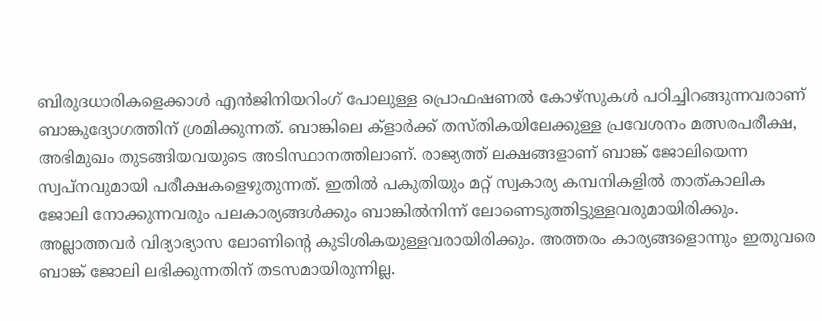ബിരുദധാരികളെക്കാൾ എൻജിനിയറിംഗ് പോലുള്ള പ്രൊഫഷണൽ കോഴ്‌സുകൾ പഠിച്ചിറങ്ങുന്നവരാണ് ബാങ്കുദ്യോഗത്തിന് ശ്രമിക്കുന്നത്. ബാങ്കിലെ ക്ളാർക്ക് തസ്‌തികയിലേക്കുള്ള പ്രവേശനം മത്സരപരീക്ഷ, അഭിമുഖം തുടങ്ങിയവയുടെ അടിസ്ഥാനത്തിലാണ്. രാജ്യത്ത് ലക്ഷങ്ങളാണ് ബാങ്ക് ജോലിയെന്ന സ്വപ്നവുമായി പരീക്ഷകളെഴുതുന്നത്. ഇതിൽ പകുതിയും മറ്റ് സ്വകാര്യ കമ്പനികളിൽ താത‌്‌കാലിക ജോലി നോക്കുന്നവരും പലകാര്യങ്ങൾക്കും ബാങ്കിൽനിന്ന് ലോണെടുത്തിട്ടുള്ളവരുമായിരിക്കും. അല്ലാത്തവർ വിദ്യാഭ്യാസ ലോണിന്റെ കുടിശികയുള്ളവരായിരിക്കും. അത്തരം കാര്യങ്ങളൊന്നും ഇതുവരെ ബാങ്ക് ജോലി ലഭിക്കുന്നതിന് തടസമായിരുന്നില്ല.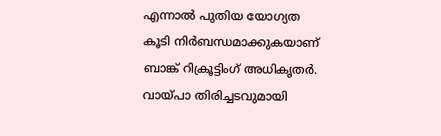എന്നാൽ പുതിയ യോഗ്യത കൂടി നിർബന്ധമാക്കുകയാണ് ബാങ്ക് റിക്രൂട്ടിംഗ് അധികൃതർ. വായ്‌പാ തിരിച്ചടവുമായി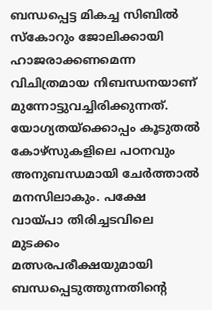ബന്ധപ്പെട്ട മികച്ച സിബിൽ സ്‌കോറും ജോലിക്കായി ഹാജരാക്കണമെന്ന വിചിത്രമായ നിബന്ധനയാണ് മുന്നോട്ടുവച്ചിരിക്കുന്നത്. യോഗ്യതയ്ക്കൊപ്പം കൂടുതൽ കോഴ്‌സുകളിലെ പഠനവും അനുബന്ധമായി ചേർത്താൽ മനസിലാകും. പക്ഷേ വായ്‌പാ തിരിച്ചടവിലെ മുടക്കം മത്സരപരീക്ഷയുമായി ബന്ധപ്പെടുത്തുന്നതിന്റെ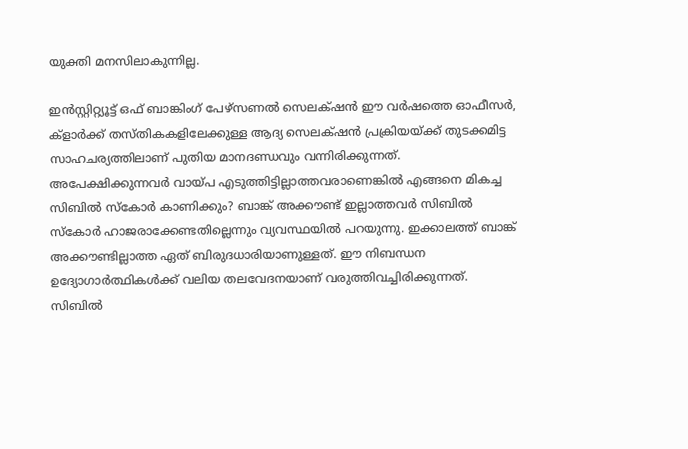യുക്തി മനസിലാകുന്നില്ല.

ഇൻസ്റ്റിറ്റ്യൂട്ട് ഒഫ് ബാങ്കിംഗ് പേഴ്സണൽ സെലക്‌ഷൻ ഈ വർഷത്തെ ഓഫീസർ, ക്ളാർക്ക് തസ്തികകളിലേക്കുള്ള ആദ്യ സെലക്‌‌ഷൻ പ്രക്രിയയ്ക്ക് തുടക്കമിട്ട സാഹചര്യത്തിലാണ് പുതിയ മാനദണ്ഡവും വന്നിരിക്കുന്നത്. അപേക്ഷിക്കുന്നവർ വായ്‌പ എടുത്തിട്ടില്ലാത്തവരാണെങ്കിൽ എങ്ങനെ മികച്ച സിബിൽ സ്കോർ കാണിക്കും? ബാങ്ക് അക്കൗണ്ട് ഇല്ലാത്തവർ സിബിൽ സ്കോർ ഹാജരാക്കേണ്ടതില്ലെന്നും വ്യവസ്ഥയിൽ പറയുന്നു. ഇക്കാലത്ത് ബാങ്ക് അക്കൗണ്ടില്ലാത്ത ഏത് ബിരുദധാരിയാണുള്ളത്. ഈ നിബന്ധന ഉദ്യോഗാർത്ഥികൾക്ക് വലിയ തലവേദനയാണ് വരുത്തിവച്ചിരിക്കുന്നത്. സിബിൽ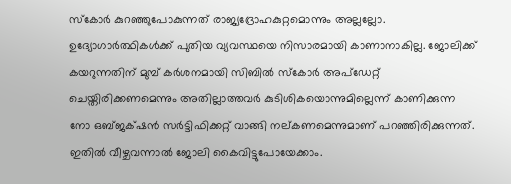സ്കോർ കുറഞ്ഞുപോകുന്നത് രാജ്യദ്രോഹകുറ്റമൊന്നും അല്ലല്ലോ. ഉദ്യോഗാർത്ഥികൾക്ക് പുതിയ വ്യവസ്ഥയെ നിസാരമായി കാണാനാകില്ല. ജോലിക്ക് കയറുന്നതിന് മുമ്പ് കർശനമായി സിബിൽ സ്കോർ അപ്‌ഡേറ്റ് ചെയ്തിരിക്കണമെന്നും അതില്ലാത്തവർ കുടിശികയൊന്നുമില്ലെന്ന് കാണിക്കുന്ന നോ ഒബ്‌ജക്‌ഷൻ സർട്ടിഫിക്കറ്റ് വാങ്ങി നല്‌കണമെന്നുമാണ് പറഞ്ഞിരിക്കുന്നത്. ഇതിൽ വീഴ്ചവന്നാൽ ജോലി കൈവിട്ടുപോയേക്കാം.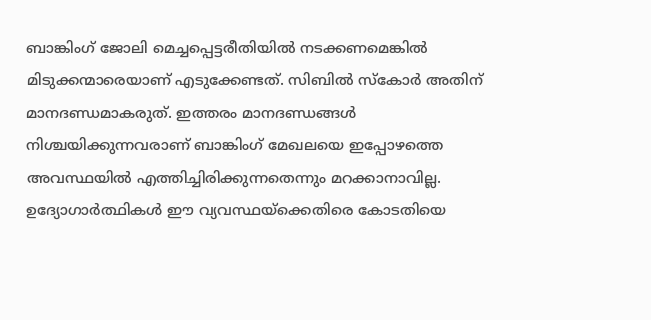ബാങ്കിംഗ് ജോലി മെച്ചപ്പെട്ടരീതിയിൽ നടക്കണമെങ്കിൽ മിടുക്കന്മാരെയാണ് എടുക്കേണ്ടത്. സിബിൽ സ്കോർ അതിന് മാനദണ്ഡമാകരുത്. ഇത്തരം മാനദണ്ഡങ്ങൾ നിശ്ചയിക്കുന്നവരാണ് ബാങ്കിംഗ് മേഖലയെ ഇപ്പോഴത്തെ അവസ്ഥയിൽ എത്തിച്ചിരിക്കുന്നതെന്നും മറക്കാനാവില്ല. ഉദ്യോഗാർത്ഥികൾ ഈ വ്യവസ്ഥയ്ക്കെതിരെ കോടതിയെ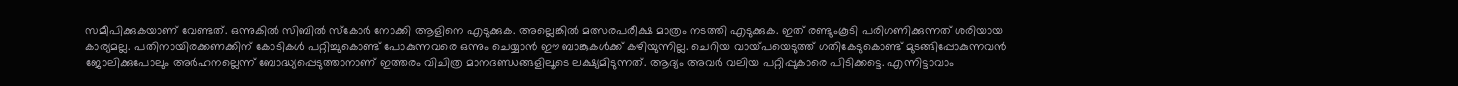സമീപിക്കുകയാണ് വേണ്ടത്. ഒന്നുകിൽ സിബിൽ സ്കോർ നോക്കി ആളിനെ എടുക്കുക. അല്ലെങ്കിൽ മത്സരപരീക്ഷ മാത്രം നടത്തി എടുക്കുക. ഇത് രണ്ടുംകൂടി പരിഗണിക്കുന്നത് ശരിയായ കാര്യമല്ല. പതിനായിരക്കണക്കിന് കോടികൾ പറ്റിച്ചുകൊണ്ട് പോകുന്നവരെ ഒന്നും ചെയ്യാൻ ഈ ബാങ്കുകൾക്ക് കഴിയുന്നില്ല. ചെറിയ വായ്‌പയെടുത്ത് ഗതികേടുകൊണ്ട് മുടങ്ങിപ്പോകുന്നവൻ ജോലിക്കുപോലും അർഹനല്ലെന്ന് ബോദ്ധ്യപ്പെടുത്താനാണ് ഇത്തരം വിചിത്ര മാനദണ്ഡങ്ങളിലൂടെ ലക്ഷ്യമിടുന്നത്. ആദ്യം അവർ വലിയ പറ്റിപ്പുകാരെ പിടിക്കട്ടെ. എന്നിട്ടാവാം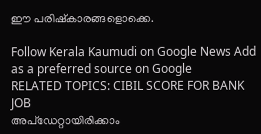ഈ പരിഷ്കാരങ്ങളൊക്കെ.

Follow Kerala Kaumudi on Google News Add as a preferred source on Google
RELATED TOPICS: CIBIL SCORE FOR BANK JOB
അപ്ഡേറ്റായിരിക്കാം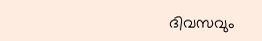ദിവസവും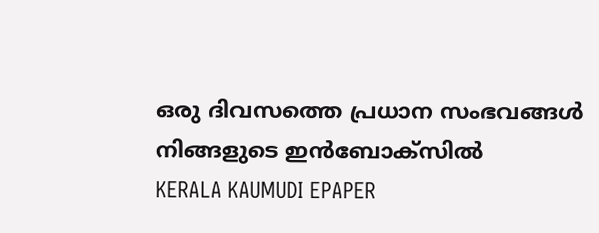ഒരു ദിവസത്തെ പ്രധാന സംഭവങ്ങൾ നിങ്ങളുടെ ഇൻബോക്സിൽ
KERALA KAUMUDI EPAPER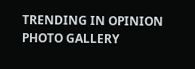TRENDING IN OPINION
PHOTO GALLERY